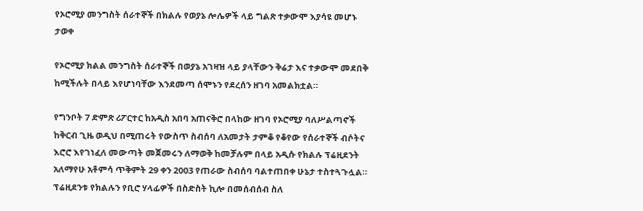የኦሮሚያ መንግስት ሰራተኞች በክልሉ የወያኔ ሎሌዎች ላይ ግልጽ ተቃውሞ እያሳዩ መሆኑ ታወቀ

የኦሮሚያ ክልል መንግስት ሰራተኞች በወያኔ አገዛዝ ላይ ያላቸውን ቅሬታ እና ተቃውሞ መደበቅ ከሚችሉት በላይ እየሆነባቸው እንደመጣ ሰሞኑን የደረሰን ዘገባ አመልክቷል።

የግንቦት 7 ድምጽ ሪፖርተር ከአዲስ አበባ አጠናቅሮ በላከው ዘገባ የኦሮሚያ ባለሥልጣኖች ከቅርብ ጊዜ ወዲህ በሚጠሩት የውስጥ ስብሰባ ለአመታት ታምቆ የቆየው የሰራተኞች ብሶትና እሮሮ እየገነፈለ መውጣት መጀመሩን ለማወቅ ከመቻሉም በላይ አዲሱ የክልሉ ፕሬዚደንት አለማየሁ አቶምሳ ጥቅምት 29 ቀን 2003 የጠራው ስብሰባ ባልተጠበቀ ሁኔታ ተስተጓጉሏል። ፕሬዚደንቱ የክልሉን የቢሮ ሃላፊዎች በስድስት ኪሎ በመሰብሰብ ስለ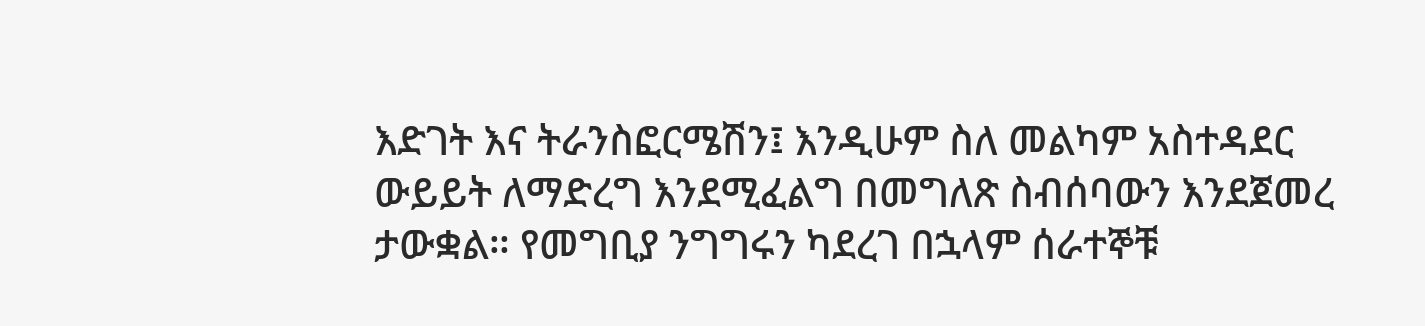እድገት እና ትራንስፎርሜሽን፤ እንዲሁም ስለ መልካም አስተዳደር ውይይት ለማድረግ እንደሚፈልግ በመግለጽ ስብሰባውን እንደጀመረ ታውቋል። የመግቢያ ንግግሩን ካደረገ በኋላም ሰራተኞቹ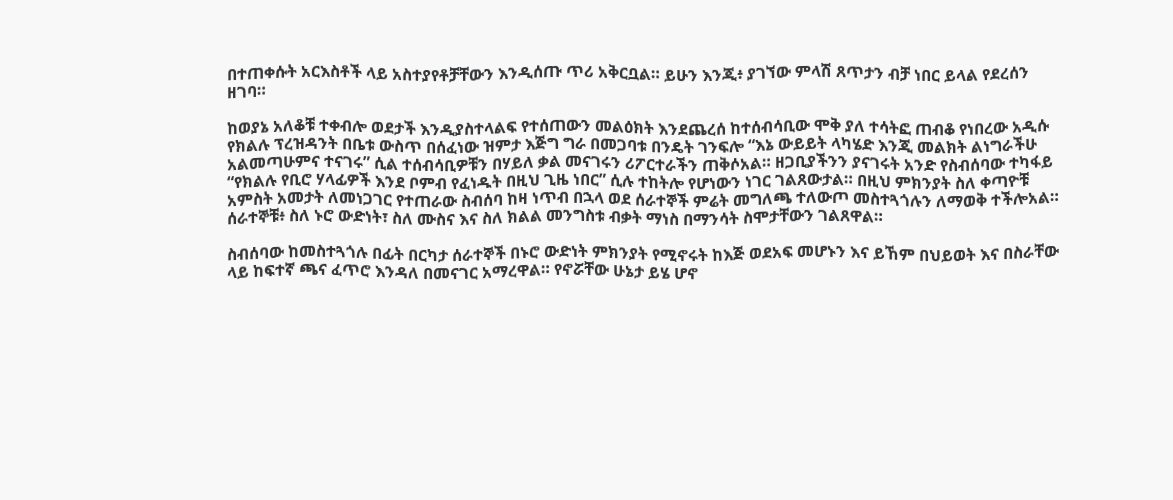በተጠቀሱት አርእስቶች ላይ አስተያየቶቻቸውን እንዲሰጡ ጥሪ አቅርቧል። ይሁን እንጂ፥ ያገኘው ምላሽ ጸጥታን ብቻ ነበር ይላል የደረሰን ዘገባ።

ከወያኔ አለቆቹ ተቀብሎ ወደታች እንዲያስተላልፍ የተሰጠውን መልዕክት እንደጨረሰ ከተሰብሳቢው ሞቅ ያለ ተሳትፎ ጠብቆ የነበረው አዲሱ የክልሉ ፕረዝዳንት በቤቱ ውስጥ በሰፈነው ዝምታ እጅግ ግራ በመጋባቱ በንዴት ገንፍሎ “እኔ ውይይት ላካሄድ እንጂ መልክት ልነግራችሁ አልመጣሁምና ተናገሩ” ሲል ተሰብሳቢዎቹን በሃይለ ቃል መናገሩን ሪፖርተራችን ጠቅሶአል። ዘጋቢያችንን ያናገሩት አንድ የስብሰባው ተካፋይ “የክልሉ የቢሮ ሃላፊዎች እንደ ቦምብ የፈነዱት በዚህ ጊዜ ነበር” ሲሉ ተከትሎ የሆነውን ነገር ገልጸውታል። በዚህ ምክንያት ስለ ቀጣዮቹ አምስት አመታት ለመነጋገር የተጠራው ስብሰባ ከዛ ነጥብ በኋላ ወደ ሰራተኞች ምሬት መግለጫ ተለውጦ መስተጓጎሉን ለማወቅ ተችሎአል። ሰራተኞቹ፥ ስለ ኑሮ ውድነት፣ ስለ ሙስና እና ስለ ክልል መንግስቱ ብቃት ማነስ በማንሳት ስሞታቸውን ገልጸዋል።

ስብሰባው ከመስተጓጎሉ በፊት በርካታ ሰራተኞች በኑሮ ውድነት ምክንያት የሚኖሩት ከእጅ ወደአፍ መሆኑን እና ይኸም በህይወት እና በስራቸው ላይ ከፍተኛ ጫና ፈጥሮ እንዳለ በመናገር አማረዋል። የኖሯቸው ሁኔታ ይሄ ሆኖ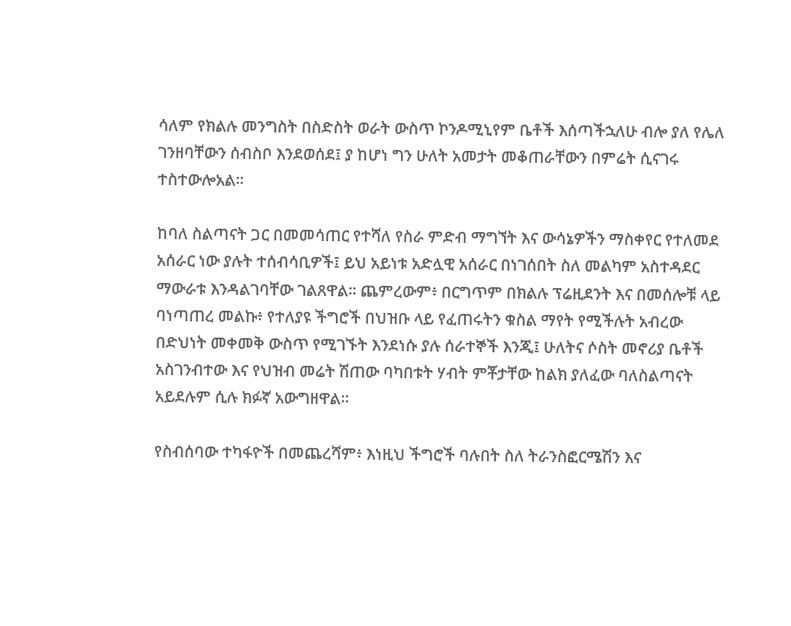ሳለም የክልሉ መንግስት በስድስት ወራት ውስጥ ኮንዶሚኒየም ቤቶች እሰጣችኋለሁ ብሎ ያለ የሌለ ገንዘባቸውን ሰብስቦ እንደወሰደ፤ ያ ከሆነ ግን ሁለት አመታት መቆጠራቸውን በምሬት ሲናገሩ ተስተውሎአል።

ከባለ ስልጣናት ጋር በመመሳጠር የተሻለ የስራ ምድብ ማግኘት እና ውሳኔዎችን ማስቀየር የተለመደ አሰራር ነው ያሉት ተሰብሳቢዎች፤ ይህ አይነቱ አድሏዊ አሰራር በነገሰበት ስለ መልካም አስተዳደር ማውራቱ እንዳልገባቸው ገልጸዋል። ጨምረውም፥ በርግጥም በክልሉ ፕሬዚደንት እና በመሰሎቹ ላይ ባነጣጠረ መልኩ፥ የተለያዩ ችግሮች በህዝቡ ላይ የፈጠሩትን ቁስል ማየት የሚችሉት አብረው በድህነት መቀመቅ ውስጥ የሚገኙት እንደነሱ ያሉ ሰራተኞች እንጂ፤ ሁለትና ሶስት መኖሪያ ቤቶች አስገንብተው እና የህዝብ መሬት ሽጠው ባካበቱት ሃብት ምቾታቸው ከልክ ያለፈው ባለስልጣናት አይደሉም ሲሉ ክፉኛ አውግዘዋል።

የስብሰባው ተካፋዮች በመጨረሻም፥ እነዚህ ችግሮች ባሉበት ስለ ትራንስፎርሜሽን እና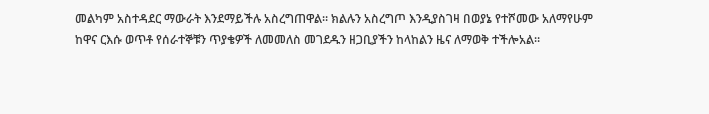መልካም አስተዳደር ማውራት እንደማይችሉ አስረግጠዋል። ክልሉን አስረግጦ እንዲያስገዛ በወያኔ የተሾመው አለማየሁም ከዋና ርእሱ ወጥቶ የሰራተኞቹን ጥያቄዎች ለመመለስ መገደዱን ዘጋቢያችን ከላከልን ዜና ለማወቅ ተችሎአል።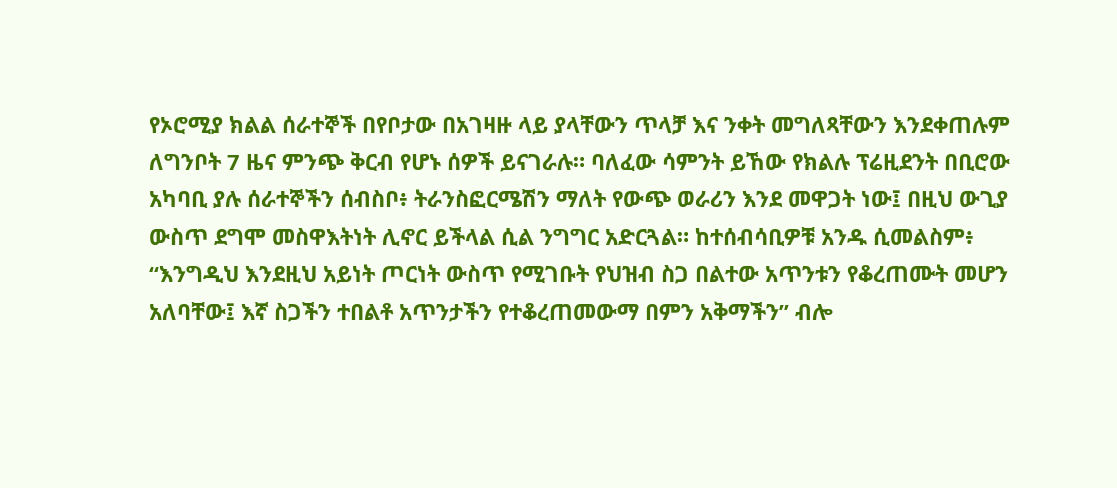የኦሮሚያ ክልል ሰራተኞች በየቦታው በአገዛዙ ላይ ያላቸውን ጥላቻ እና ንቀት መግለጻቸውን እንደቀጠሉም ለግንቦት 7 ዜና ምንጭ ቅርብ የሆኑ ሰዎች ይናገራሉ። ባለፈው ሳምንት ይኸው የክልሉ ፕሬዚደንት በቢሮው አካባቢ ያሉ ሰራተኞችን ሰብስቦ፥ ትራንስፎርሜሽን ማለት የውጭ ወራሪን እንደ መዋጋት ነው፤ በዚህ ውጊያ ውስጥ ደግሞ መስዋእትነት ሊኖር ይችላል ሲል ንግግር አድርጓል። ከተሰብሳቢዎቹ አንዱ ሲመልስም፥ “እንግዲህ እንደዚህ አይነት ጦርነት ውስጥ የሚገቡት የህዝብ ስጋ በልተው አጥንቱን የቆረጠሙት መሆን አለባቸው፤ እኛ ስጋችን ተበልቶ አጥንታችን የተቆረጠመውማ በምን አቅማችን” ብሎ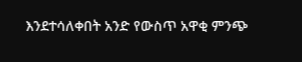እንደተሳለቀበት አንድ የውስጥ አዋቂ ምንጭ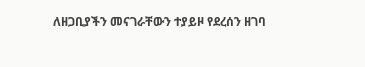ለዘጋቢያችን መናገራቸውን ተያይዞ የደረሰን ዘገባ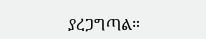ያረጋግጣል።